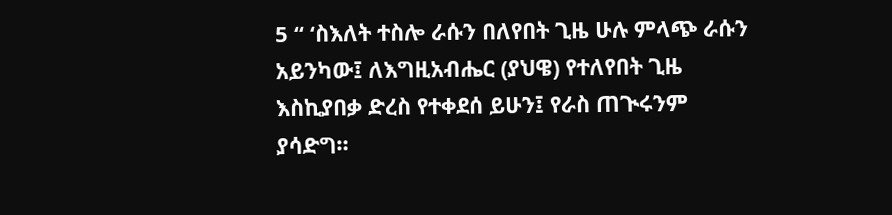5 “ ‘ስእለት ተስሎ ራሱን በለየበት ጊዜ ሁሉ ምላጭ ራሱን አይንካው፤ ለእግዚአብሔር (ያህዌ) የተለየበት ጊዜ እስኪያበቃ ድረስ የተቀደሰ ይሁን፤ የራስ ጠጒሩንም ያሳድግ።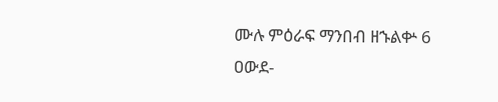ሙሉ ምዕራፍ ማንበብ ዘኁልቍ 6
ዐውደ-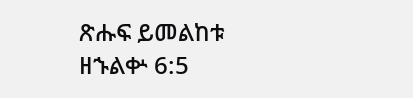ጽሑፍ ይመልከቱ ዘኁልቍ 6:5